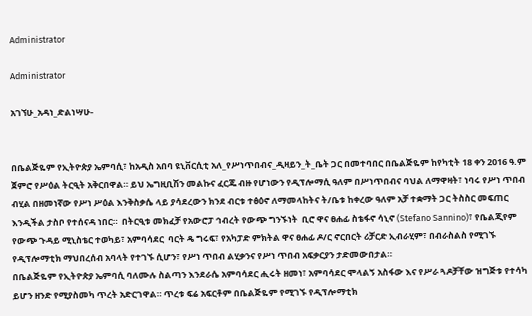Administrator

Administrator

አገኘሁ_አዳነ_ድልነሣሁ-


በቤልጅዬም የኢትዮጵያ ኤምባሲ፣ ከአዲስ አበባ ዩኒቨርሲቲ አለ_የሥነጥበብና_ዲዛይን_ት_ቤት ጋር በመተባበር በቤልጅዬም ከየካቲት 18 ቀን 2016 ዓ.ም ጀምሮ የሥዕል ትርዒት አቅርበዋል። ይህ ኤግዚቢሽን መልኩና ፈርጁ ብዙ የሆነውን የዲፕሎማሲ ዓለም በሥነጥበብና ባህል ለማዋዛት፣ ነባሩ የሥነ ጥበብ ብሂል በዘመነኛው የሥነ ሥዕል እንቅስቃሴ ላይ ያሳደረውን ክንደ ብርቱ ተፅዕኖ ለማመላከትና ት/ቤቱ ከቀረው ዓለም አቻ ተቋማት ጋር ትስስር መፍጠር እንዲችል ታስቦ የተሰናዳ ነበር።  በትርዒቱ መክፈቻ የአውሮፓ ኅብረት የውጭ ግንኙነት  ቢሮ ዋና ፀሐፊ ስቴፋኖ ሳኒኖ (Stefano Sannino)፣ የቤልጂየም የውጭ ጉዳይ ሚኒስቴር ተወካይ፣ አምባሳደር  ባርት ዴ ግሩፍ፣ የአካፓድ ምክትል ዋና ፀሐፊ ዶ/ር ኖርበርት ሪቻርድ ኢብራሂም፣ በብራስልስ የሚገኙ የዲፕሎማቲክ ማህበረሰብ አባላት የተገኙ ሲሆን፣ የሥነ ጥበብ ልሂቃንና የሥነ ጥበብ አፍቃርያን ታድመውበታል።
በቤልጅዬም የኢትዮጵያ ኤምባሲ ባለሙሉ ስልጣን እንደራሴ አምባሳደር ሒሩት ዘመነ፣ አምባሳደር ሞላልኝ አስፋው እና የሥራ ጓዶቻቸው ዝግጅቱ የተሳካ ይሆን ዘንድ የሚያስመካ ጥረት አድርገዋል። ጥረቱ ፍሬ አፍርቶም በቤልጅዬም የሚገኙ የዲፕሎማቲክ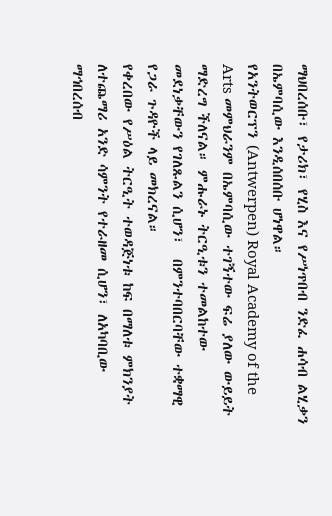ማህበረሰቡ፣ የታሪክ፣ የሂስ እና የሥነጥበብ ንድፈ ሐሳብ ልሂቃን በኤምባሲው እንዲሰበሰቡ ሆነዋል።
የአንትወርፕን (Antwerpen) Royal Academy of the Arts መምህራንም በኤምባሲው ተገኝተው ፍሬ ያለው ውይይት ማድረግ ችለናል። ምሑራኑ ትርዒቱን ተመልከተው መደነቃቸውን የገለጹልን ሲሆን፣  በምንተባበርባቸው ተቋማዊ የጋራ ጉዳዮች ላይ መክረናል።
የቀረበው የሥዕል ትርዒት ተወዳጅነቱ ከፍ በማለቱ ምክንያት ለተጨማሪ አንድ ሳምንት የተራዘመ ሲሆን፣ ለአካባቢው ማኅበረሰብ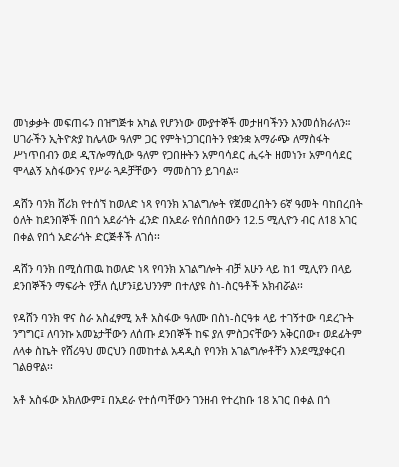መነቃቃት መፍጠሩን በዝግጅቱ አካል የሆንነው ሙያተኞች መታዘባችንን እንመሰክራለን።
ሀገራችን ኢትዮጵያ ከሌላው ዓለም ጋር የምትነጋገርበትን የቋንቋ አማራጭ ለማስፋት ሥነጥበብን ወደ ዲፕሎማሲው ዓለም የጋበዙትን አምባሳደር ሒሩት ዘመነን፣ አምባሳደር ሞላልኝ አስፋውንና የሥራ ጓዶቻቸውን  ማመስገን ይገባል።

ዳሸን ባንክ ሸሪክ የተሰኘ ከወለድ ነጻ የባንክ አገልግሎት የጀመረበትን 6ኛ ዓመት ባከበረበት ዕለት ከደንበኞች በበጎ አደራጎት ፈንድ በአደራ የሰበሰበውን 12.5 ሚሊዮን ብር ለ18 አገር በቀል የበጎ አድራጎት ድርጅቶች ለገሰ፡፡

ዳሸን ባንክ በሚሰጠዉ ከወለድ ነጻ የባንክ አገልግሎት ብቻ አሁን ላይ ከ1 ሚሊየን በላይ ደንበኞችን ማፍራት የቻለ ሲሆን፤ይህንንም በተለያዩ ስነ-ስርዓቶች አክብሯል፡፡

የዳሸን ባንክ ዋና ስራ አስፈፃሚ አቶ አስፋው ዓለሙ በስነ-ስርዓቱ ላይ ተገኝተው ባደረጉት ንግግር፤ ለባንኩ አመኔታቸውን ለሰጡ ደንበኞች ከፍ ያለ ምስጋናቸውን አቅርበው፣ ወደፊትም ለላቀ ስኬት የሸሪዓህ መርህን በመከተል አዳዲስ የባንክ አገልግሎቶቸን እንደሚያቀርብ ገልፀዋል፡፡

አቶ አስፋው አክለውም፤ በአደራ የተሰጣቸውን ገንዘብ የተረከቡ 18 አገር በቀል በጎ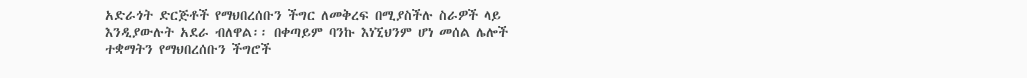አድራጎት ድርጅቶች የማህበረሰቡን ችግር ለመቅረፍ በሚያስችሉ ስራዎች ላይ እንዲያውሉት አደራ ብለዋል፡፡ በቀጣይም ባንኩ እነኚህንም ሆነ መሰል ሌሎች ተቋማትን የማህበረሰቡን ችግሮች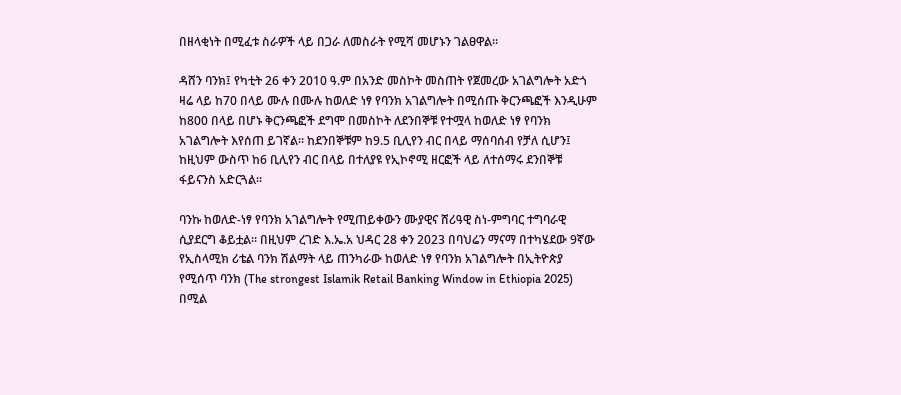በዘላቂነት በሚፈቱ ስራዎች ላይ በጋራ ለመስራት የሚሻ መሆኑን ገልፀዋል፡፡

ዳሸን ባንክ፤ የካቲት 26 ቀን 2010 ዓ.ም በአንድ መስኮት መስጠት የጀመረው አገልግሎት አድጎ ዛሬ ላይ ከ70 በላይ ሙሉ በሙሉ ከወለድ ነፃ የባንክ አገልግሎት በሚሰጡ ቅርንጫፎች እንዲሁም ከ800 በላይ በሆኑ ቅርንጫፎች ደግሞ በመስኮት ለደንበኞቹ የተሟላ ከወለድ ነፃ የባንክ አገልግሎት እየሰጠ ይገኛል፡፡ ከደንበኞቹም ከ9.5 ቢሊየን ብር በላይ ማሰባሰብ የቻለ ሲሆን፤ ከዚህም ውስጥ ከ6 ቢሊየን ብር በላይ በተለያዩ የኢኮኖሚ ዘርፎች ላይ ለተሰማሩ ደንበኞቹ ፋይናንስ አድርጓል፡፡

ባንኩ ከወለድ-ነፃ የባንክ አገልግሎት የሚጠይቀውን ሙያዊና ሸሪዓዊ ስነ-ምግባር ተግባራዊ ሲያደርግ ቆይቷል፡፡ በዚህም ረገድ እ.ኤ.አ ህዳር 28 ቀን 2023 በባህሬን ማናማ በተካሄደው 9ኛው የኢስላሚክ ሪቴል ባንክ ሽልማት ላይ ጠንካራው ከወለድ ነፃ የባንክ አገልግሎት በኢትዮጵያ የሚሰጥ ባንክ (The strongest Islamik Retail Banking Window in Ethiopia 2025) በሚል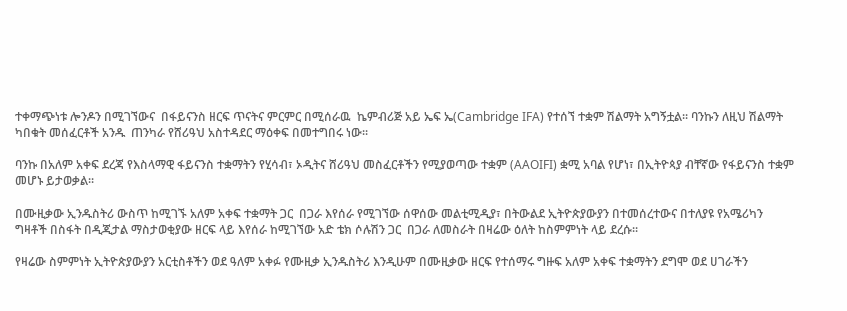ተቀማጭነቱ ሎንዶን በሚገኘውና  በፋይናንስ ዘርፍ ጥናትና ምርምር በሚሰራዉ  ኬምብሪጅ አይ ኤፍ ኤ(Cambridge IFA) የተሰኘ ተቋም ሽልማት አግኝቷል፡፡ ባንኩን ለዚህ ሽልማት ካበቁት መሰፈርቶች አንዱ  ጠንካራ የሸሪዓህ አስተዳደር ማዕቀፍ በመተግበሩ ነው፡፡

ባንኩ በአለም አቀፍ ደረጃ የእስላማዊ ፋይናንስ ተቋማትን የሂሳብ፣ ኦዲትና ሸሪዓህ መስፈርቶችን የሚያወጣው ተቋም (AAOIFI) ቋሚ አባል የሆነ፣ በኢትዮጳያ ብቸኛው የፋይናንስ ተቋም መሆኑ ይታወቃል፡፡

በሙዚቃው ኢንዱስትሪ ውስጥ ከሚገኙ አለም አቀፍ ተቋማት ጋር  በጋራ እየሰራ የሚገኘው ሰዋሰው መልቲሚዲያ፣ በትውልደ ኢትዮጵያውያን በተመሰረተውና በተለያዩ የአሜሪካን ግዛቶች በስፋት በዲጂታል ማስታወቂያው ዘርፍ ላይ እየሰራ ከሚገኘው አድ ቴክ ሶሉሽን ጋር  በጋራ ለመስራት በዛሬው ዕለት ከስምምነት ላይ ደረሱ፡፡

የዛሬው ስምምነት ኢትዮጵያውያን አርቲስቶችን ወደ ዓለም አቀፉ የሙዚቃ ኢንዱስትሪ እንዲሁም በሙዚቃው ዘርፍ የተሰማሩ ግዙፍ አለም አቀፍ ተቋማትን ደግሞ ወደ ሀገራችን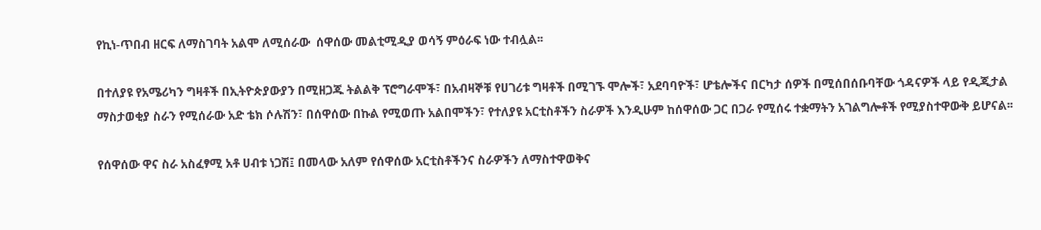የኪነ-ጥበብ ዘርፍ ለማስገባት አልሞ ለሚሰራው  ሰዋሰው መልቲሚዲያ ወሳኝ ምዕራፍ ነው ተብሏል፡፡

በተለያዩ የአሜሪካን ግዛቶች በኢትዮጵያውያን በሚዘጋጁ ትልልቅ ፕሮግራሞች፣ በአብዛኞቹ የሀገሪቱ ግዛቶች በሚገኙ ሞሎች፣ አደባባዮች፣ ሆቴሎችና በርካታ ሰዎች በሚሰበሰቡባቸው ጎዳናዎች ላይ የዲጂታል ማስታወቂያ ስራን የሚሰራው አድ ቴክ ሶሉሽን፣ በሰዋሰው በኩል የሚወጡ አልበሞችን፣ የተለያዩ አርቲስቶችን ስራዎች እንዲሁም ከሰዋሰው ጋር በጋራ የሚሰሩ ተቋማትን አገልግሎቶች የሚያስተዋውቅ ይሆናል፡፡

የሰዋሰው ዋና ስራ አስፈፃሚ አቶ ሀብቱ ነጋሽ፤ በመላው አለም የሰዋሰው አርቲስቶችንና ስራዎችን ለማስተዋወቅና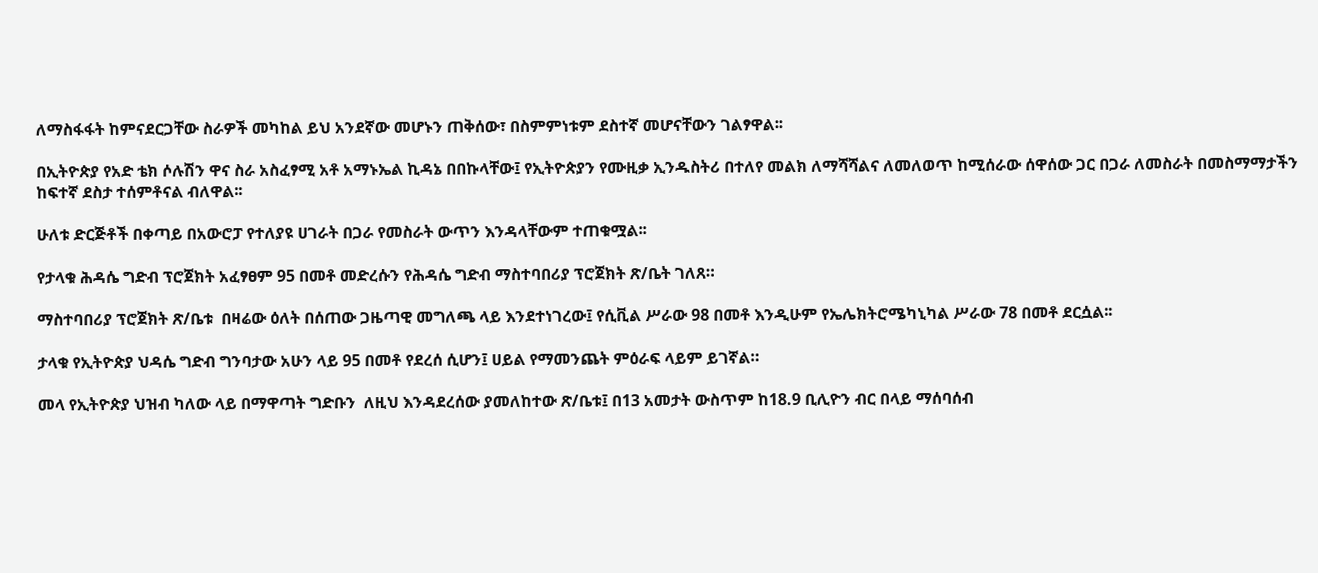ለማስፋፋት ከምናደርጋቸው ስራዎች መካከል ይህ አንደኛው መሆኑን ጠቅሰው፣ በስምምነቱም ደስተኛ መሆናቸውን ገልፃዋል፡፡

በኢትዮጵያ የአድ ቴክ ሶሉሽን ዋና ስራ አስፈፃሚ አቶ አማኑኤል ኪዳኔ በበኩላቸው፤ የኢትዮጵያን የሙዚቃ ኢንዱስትሪ በተለየ መልክ ለማሻሻልና ለመለወጥ ከሚሰራው ሰዋሰው ጋር በጋራ ለመስራት በመስማማታችን ከፍተኛ ደስታ ተሰምቶናል ብለዋል፡፡

ሁለቱ ድርጅቶች በቀጣይ በአውሮፓ የተለያዩ ሀገራት በጋራ የመስራት ውጥን እንዳላቸውም ተጠቁሟል፡፡

የታላቁ ሕዳሴ ግድብ ፕሮጀክት አፈፃፀም 95 በመቶ መድረሱን የሕዳሴ ግድብ ማስተባበሪያ ፕሮጀክት ጽ/ቤት ገለጸ።

ማስተባበሪያ ፕሮጀክት ጽ/ቤቱ  በዛሬው ዕለት በሰጠው ጋዜጣዊ መግለጫ ላይ እንደተነገረው፤ የሲቪል ሥራው 98 በመቶ እንዲሁም የኤሌክትሮሜካኒካል ሥራው 78 በመቶ ደርሷል፡፡

ታላቁ የኢትዮጵያ ህዳሴ ግድብ ግንባታው አሁን ላይ 95 በመቶ የደረሰ ሲሆን፤ ሀይል የማመንጨት ምዕራፍ ላይም ይገኛል።

መላ የኢትዮጵያ ህዝብ ካለው ላይ በማዋጣት ግድቡን  ለዚህ እንዳደረሰው ያመለከተው ጽ/ቤቱ፤ በ13 አመታት ውስጥም ከ18.9 ቢሊዮን ብር በላይ ማሰባሰብ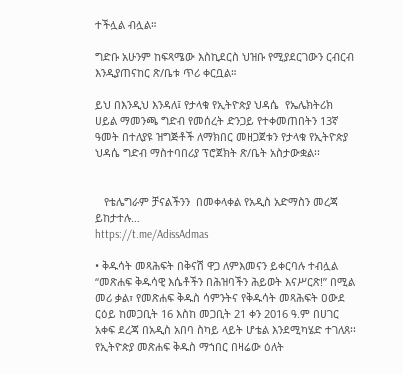ተችሏል ብሏል።

ግድቡ አሁንም ከፍጻሜው እስኪደርስ ህዝቡ የሚያደርገውን ርብርብ እንዲያጠናከር ጽ/ቤቱ ጥሪ ቀርቧል።

ይህ በእንዲህ እንዳለ፤ የታላቁ የኢትዮጵያ ህዳሴ  የኤሌክትሪክ ሀይል ማመንጫ ግድብ የመሰረት ድንጋይ የተቀመጠበትን 13ኛ ዓመት በተለያዩ ዝግጅቶች ለማክበር መዘጋጀቱን የታላቁ የኢትዮጵያ ህዳሴ ግድብ ማስተባበሪያ ፕሮጀክት ጽ/ቤት አስታውቋል፡፡


   የቴሌግራም ቻናልችንን  በመቀላቀል የአዲስ አድማስን መረጃ ይከታተሉ…
https://t.me/AdissAdmas

• ቅዱሳት መጻሕፍት በቅናሽ ዋጋ ለምእመናን ይቀርባሉ ተብሏል
“መጽሐፍ ቅዱሳዊ እሴቶችን በሕዝባችን ሕይወት እናሥርጽ!” በሚል መሪ ቃል፣ የመጽሐፍ ቅዱስ ሳምንትና የቅዱሳት መጻሕፍት ዐውደ ርዕይ ከመጋቢት 16 እስከ መጋቢት 21 ቀን 2016 ዓ.ም በሀገር አቀፍ ደረጃ በአዲስ አበባ ስካይ ላይት ሆቴል እንደሚካሄድ ተገለጸ፡፡
የኢትዮጵያ መጽሐፍ ቅዱስ ማኀበር በዛሬው ዕለት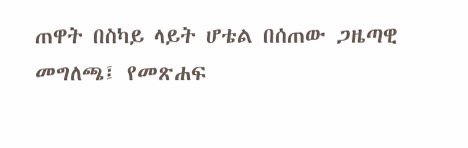ጠዋት በስካይ ላይት ሆቴል በሰጠው ጋዜጣዊ መግለጫ፤ የመጽሐፍ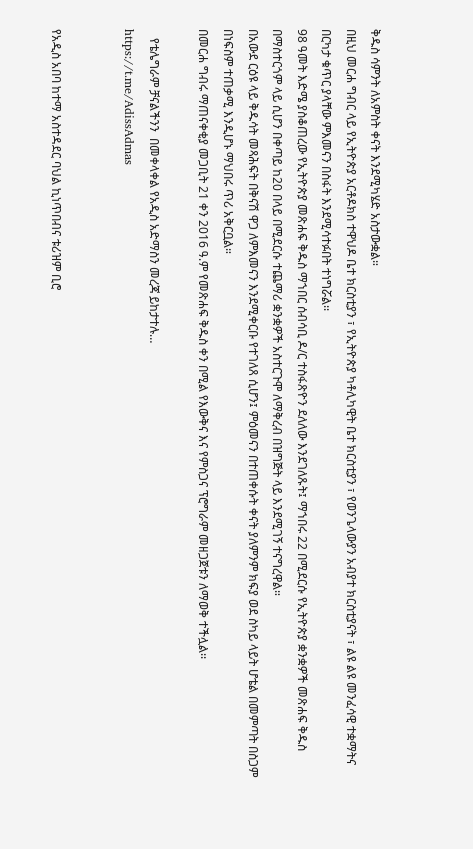ቅዱስ ሳምንት ለአምስት ቀናት እንደሚካሄድ አስታውቋል።
በዚህ መርሐ ግብር ላይ የኢትዮጵያ አርቶዶክስ ተዋህዶ ቤተ ክርስቲያን ፣ የኢትዮጵያ ካቶሊካዊት ቤተ ክርስቲያን ፣ የወንጌላውያን አብያተ ክርስቲያናት ፣ ልዩ ልዩ መንፈሳዊ ተቋማትና በርካታ ቁጥር ያላቸው ምእመናን በስፋት እንደሚሳተፉበት ተነግሯል፡፡
98 ዓመት እድሜ ያስቆጠረው የኢትዮጵያ መጽሐፍ ቅዱስ ማኀበር ሰብሳቢ ዶ/ር ተስፋጽዮን ደለለው እንደገለጹት፤ ማኀበሩ 22 በሚደርሱ የኢትዮጵያ ቋንቋዎች መጽሐፍ ቅዱስ በማስተርጎም ላይ ሲሆን በቀጣይ ከ20 በላይ በሚደርሱ ተጨማሪ ቋንቋዎች አስተርጉሞ ለማቅረብ በዝግጅት ላይ እንደሚገኝ ተናግረዋል።
በአውደ ርዕዩ ላይ ቅዱሳት መጻሕፍት በቅናሽ ዋጋ ለምእመናን እንደሚቀርቡ የተገለጸ ሲሆን፤ ምዕመናን በተጠቀሱት ቀናት ያለምንም ክፍያ ወደ ስካይ ላይት ሆቴል በመምጣት በስጋም በነፍስም ተጠቃሚ እንዲሆኑ ማህበሩ ጥሪ አቅርቧል።
በመርሐ ግብሩ ማጠናቀቂያ መጋቢት 21 ቀን 2016 ዓ.ም የመጽሐፍ ቅዱስ ቀን በሚል የእውቅና እና የምስጋና ፕሮግራም መዘጋጀቱን ለማወቅ ተችሏል፡፡

   የቴሌግራም ቻናልችንን  በመቀላቀል የአዲስ አድማስን መረጃ ይከታተሉ…
https://t.me/AdissAdmas


የአዲስ አበባ ከተማ አስተዳደር ባህል ኪነጥበብና ቱሪዝም ቢሮ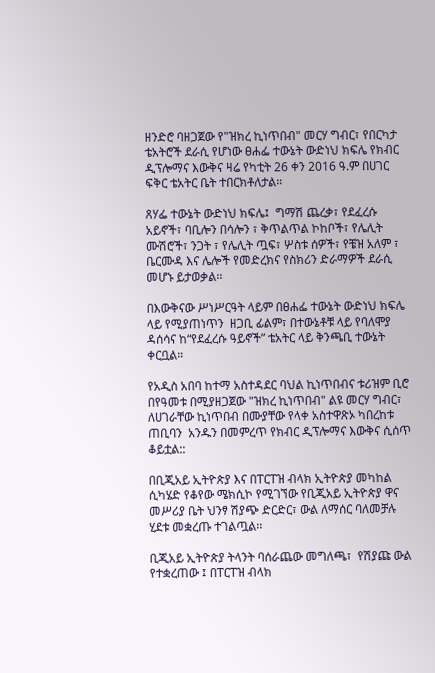ዘንድሮ ባዘጋጀው የ"ዝክረ ኪነጥበብ" መርሃ ግብር፣ የበርካታ ቴአትሮች ደራሲ የሆነው ፀሐፌ ተውኔት ውድነህ ክፍሌ የክብር ዲፕሎማና እውቅና ዛሬ የካቲት 26 ቀን 2016 ዓ.ም በሀገር ፍቅር ቴአትር ቤት ተበርክቶለታል።

ጸሃፌ ተውኔት ውድነህ ክፍሌ፤  ግማሽ ጨረቃ፣ የደፈረሱ አይኖች፣ ባቢሎን በሳሎን ፣ ቅጥልጥል ኮከቦች፣ የሌሊት ሙሽሮች፣ ንጋት ፣ የሌሊት ጧፍ፣ ሦስቱ ሰዎች፣ የቼዝ አለም ፣ ቤርሙዳ እና ሌሎች የመድረክና የስክሪን ድራማዎች ደራሲ መሆኑ ይታወቃል፡፡

በእውቅናው ሥነሥርዓት ላይም በፀሐፌ ተውኔት ውድነህ ክፍሌ ላይ የሚያጠነጥን  ዘጋቢ ፊልም፣ በተውኔቶቹ ላይ የባለሞያ ዳሰሳና ከ“የደፈረሱ ዓይኖች” ቴአትር ላይ ቅንጫቢ ተውኔት ቀርቧል።

የአዲስ አበባ ከተማ አስተዳደር ባህል ኪነጥበብና ቱሪዝም ቢሮ በየዓመቱ በሚያዘጋጀው "ዝክረ ኪነጥበብ" ልዩ መርሃ ግብር፣ ለሀገራቸው ኪነጥበብ በሙያቸው የላቀ አስተዋጽኦ ካበረከቱ ጠቢባን  አንዱን በመምረጥ የክብር ዲፕሎማና እውቅና ሲሰጥ ቆይቷል::

በቢጂአይ ኢትዮጵያ እና በፐርፐዝ ብላክ ኢትዮጵያ መካከል ሲካሄድ የቆየው ሜክሲኮ የሚገኘው የቢጂአይ ኢትዮጵያ ዋና መሥሪያ ቤት ህንፃ ሽያጭ ድርድር፣ ውል ለማሰር ባለመቻሉ ሂደቱ መቋረጡ ተገልጧል፡፡

ቢጂአይ ኢትዮጵያ ትላንት ባሰራጨው መግለጫ፣  የሽያጩ ውል የተቋረጠው ፤ በፐርፐዝ ብላክ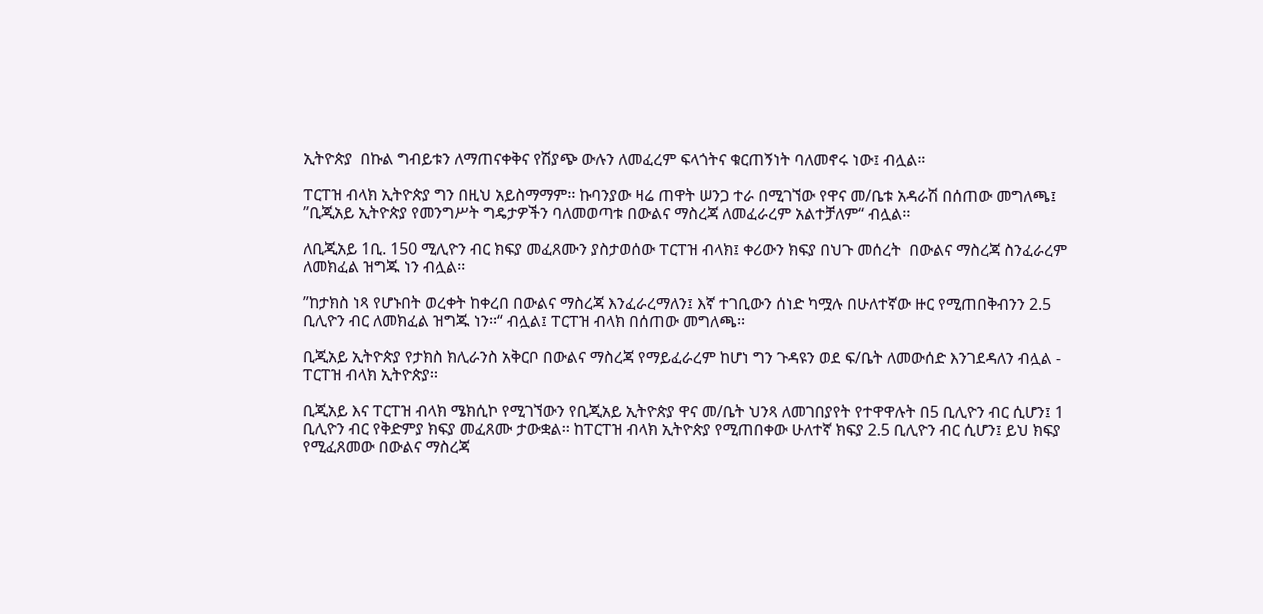ኢትዮጵያ  በኩል ግብይቱን ለማጠናቀቅና የሽያጭ ውሉን ለመፈረም ፍላጎትና ቁርጠኝነት ባለመኖሩ ነው፤ ብሏል።

ፐርፐዝ ብላክ ኢትዮጵያ ግን በዚህ አይስማማም፡፡ ኩባንያው ዛሬ ጠዋት ሠንጋ ተራ በሚገኘው የዋና መ/ቤቱ አዳራሽ በሰጠው መግለጫ፤ ”ቢጂአይ ኢትዮጵያ የመንግሥት ግዴታዎችን ባለመወጣቱ በውልና ማስረጃ ለመፈራረም አልተቻለም“ ብሏል፡፡

ለቢጂአይ 1ቢ. 150 ሚሊዮን ብር ክፍያ መፈጸሙን ያስታወሰው ፐርፐዝ ብላክ፤ ቀሪውን ክፍያ በህጉ መሰረት  በውልና ማስረጃ ስንፈራረም ለመክፈል ዝግጁ ነን ብሏል፡፡

”ከታክስ ነጻ የሆኑበት ወረቀት ከቀረበ በውልና ማስረጃ እንፈራረማለን፤ እኛ ተገቢውን ሰነድ ካሟሉ በሁለተኛው ዙር የሚጠበቅብንን 2.5 ቢሊዮን ብር ለመክፈል ዝግጁ ነን፡፡“ ብሏል፤ ፐርፐዝ ብላክ በሰጠው መግለጫ፡፡

ቢጂአይ ኢትዮጵያ የታክስ ክሊራንስ አቅርቦ በውልና ማስረጃ የማይፈራረም ከሆነ ግን ጉዳዩን ወደ ፍ/ቤት ለመውሰድ እንገደዳለን ብሏል - ፐርፐዝ ብላክ ኢትዮጵያ፡፡

ቢጂአይ እና ፐርፐዝ ብላክ ሜክሲኮ የሚገኘውን የቢጂአይ ኢትዮጵያ ዋና መ/ቤት ህንጻ ለመገበያየት የተዋዋሉት በ5 ቢሊዮን ብር ሲሆን፤ 1 ቢሊዮን ብር የቅድምያ ክፍያ መፈጸሙ ታውቋል፡፡ ከፐርፐዝ ብላክ ኢትዮጵያ የሚጠበቀው ሁለተኛ ክፍያ 2.5 ቢሊዮን ብር ሲሆን፤ ይህ ክፍያ የሚፈጸመው በውልና ማስረጃ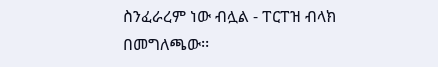ስንፈራረም ነው ብሏል - ፐርፐዝ ብላክ በመግለጫው፡፡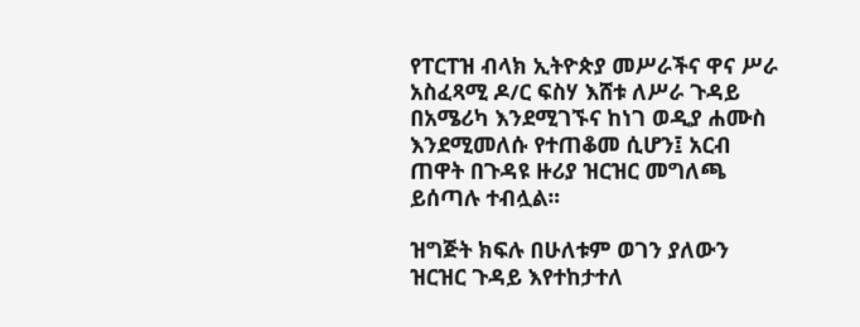የፐርፐዝ ብላክ ኢትዮጵያ መሥራችና ዋና ሥራ አስፈጻሚ ዶ/ር ፍስሃ እሸቱ ለሥራ ጉዳይ በአሜሪካ እንደሚገኙና ከነገ ወዲያ ሐሙስ እንደሚመለሱ የተጠቆመ ሲሆን፤ አርብ ጠዋት በጉዳዩ ዙሪያ ዝርዝር መግለጫ ይሰጣሉ ተብሏል፡፡

ዝግጅት ክፍሉ በሁለቱም ወገን ያለውን ዝርዝር ጉዳይ እየተከታተለ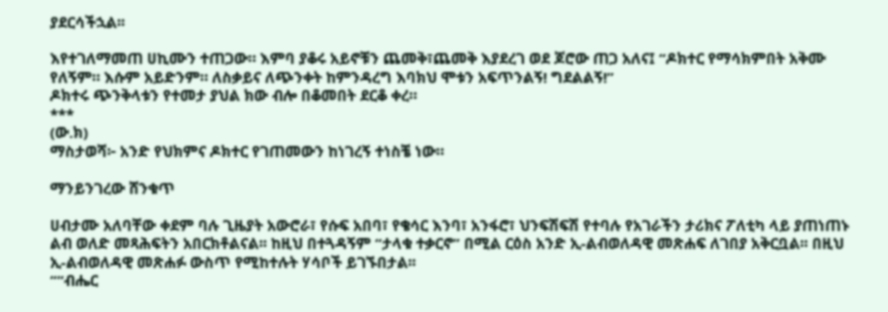ያደርሳችኋል፡፡

እየተገለማመጠ ሀኪሙን ተጠጋው። እምባ ያቆሩ አይኖቹን ጨመቅ፣ጨመቅ እያደረገ ወደ ጆሮው ጠጋ አለና፤ “ዶክተር የማሳክምበት አቅሙ የለኝም። እሱም አይድንም። ለስቃይና ለጭንቀት ከምንዳረግ እባክህ ሞቱን አፍጥንልኝ! ግደልልኝ!”
ዶክተሩ ጭንቅላቱን የተመታ ያህል ክው ብሎ በቆመበት ደርቆ ቀረ።
***
(ው.ክ)
ማስታወሻ፦ አንድ የህክምና ዶክተር የገጠመውን ከነገረኝ ተነስቼ ነው።

ማንይንገረው ሸንቁጥ

ሀብታሙ አለባቸው ቀደም ባሉ ጊዜያት አውሮራ፣ የሱፍ አበባ፣ የቄሳር እንባ፣ አንፋሮ፣ ህንፍሽፍሽ የተባሉ የአገራችን ታሪክና ፖለቲካ ላይ ያጠነጠኑ ልብ ወለድ መጻሕፍትን አበርክቶልናል፡፡ ከዚህ በተጓዳኝም “ታላቁ ተቃርኖ” በሚል ርዕስ አንድ ኢ-ልብወለዳዊ መጽሐፍ ለገበያ አቅርቧል፡፡ በዚህ ኢ-ልብወለዳዊ መጽሐፉ ውስጥ የሚከተሉት ሃሳቦች ይገኙበታል፡፡
““ብሔር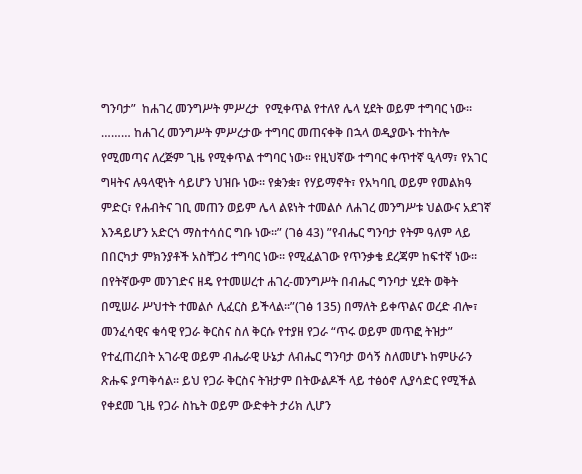ግንባታ”  ከሐገረ መንግሥት ምሥረታ  የሚቀጥል የተለየ ሌላ ሂደት ወይም ተግባር ነው፡፡……… ከሐገረ መንግሥት ምሥረታው ተግባር መጠናቀቅ በኋላ ወዲያውኑ ተከትሎ የሚመጣና ለረጅም ጊዜ የሚቀጥል ተግባር ነው፡፡ የዚህኛው ተግባር ቀጥተኛ ዒላማ፣ የአገር ግዛትና ሉዓላዊነት ሳይሆን ህዝቡ ነው፡፡ የቋንቋ፣ የሃይማኖት፣ የአካባቢ ወይም የመልክዓ ምድር፣ የሐብትና ገቢ መጠን ወይም ሌላ ልዩነት ተመልሶ ለሐገረ መንግሥቱ ህልውና አደገኛ እንዳይሆን አድርጎ ማስተሳሰር ግቡ ነው፡፡” (ገፅ 43) ”የብሔር ግንባታ የትም ዓለም ላይ በበርካታ ምክንያቶች አስቸጋሪ ተግባር ነው፡፡ የሚፈልገው የጥንቃቄ ደረጃም ከፍተኛ ነው፡፡ በየትኛውም መንገድና ዘዴ የተመሠረተ ሐገረ-መንግሥት በብሔር ግንባታ ሂደት ወቅት በሚሠራ ሥህተት ተመልሶ ሊፈርስ ይችላል፡፡”(ገፅ 135) በማለት ይቀጥልና ወረድ ብሎ፣ መንፈሳዊና ቁሳዊ የጋራ ቅርስና ስለ ቅርሱ የተያዘ የጋራ “ጥሩ ወይም መጥፎ ትዝታ” የተፈጠረበት አገራዊ ወይም ብሔራዊ ሁኔታ ለብሔር ግንባታ ወሳኝ ስለመሆኑ ከምሁራን ጽሑፍ ያጣቅሳል፡፡ ይህ የጋራ ቅርስና ትዝታም በትውልዶች ላይ ተፅዕኖ ሊያሳድር የሚችል የቀደመ ጊዜ የጋራ ስኬት ወይም ውድቀት ታሪክ ሊሆን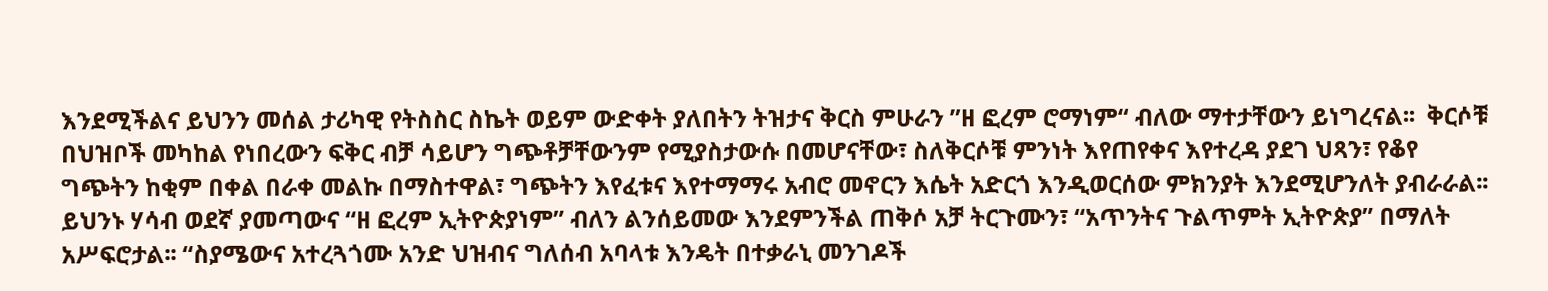እንደሚችልና ይህንን መሰል ታሪካዊ የትስስር ስኬት ወይም ውድቀት ያለበትን ትዝታና ቅርስ ምሁራን ”ዘ ፎረም ሮማነም“ ብለው ማተታቸውን ይነግረናል፡፡  ቅርሶቹ በህዝቦች መካከል የነበረውን ፍቅር ብቻ ሳይሆን ግጭቶቻቸውንም የሚያስታውሱ በመሆናቸው፣ ስለቅርሶቹ ምንነት እየጠየቀና እየተረዳ ያደገ ህጻን፣ የቆየ ግጭትን ከቂም በቀል በራቀ መልኩ በማስተዋል፣ ግጭትን እየፈቱና እየተማማሩ አብሮ መኖርን እሴት አድርጎ እንዲወርሰው ምክንያት እንደሚሆንለት ያብራራል፡፡
ይህንኑ ሃሳብ ወደኛ ያመጣውና “ዘ ፎረም ኢትዮጵያነም” ብለን ልንሰይመው እንደምንችል ጠቅሶ አቻ ትርጉሙን፣ “አጥንትና ጉልጥምት ኢትዮጵያ” በማለት አሥፍሮታል፡፡ “ስያሜውና አተረጓጎሙ አንድ ህዝብና ግለሰብ አባላቱ እንዴት በተቃራኒ መንገዶች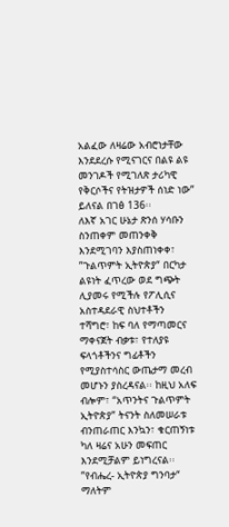አልፈው ለዛሬው አብሮነታቸው እንደደረሱ የሚናገርና በልዩ ልዩ መንገዶች የሚገለጽ ታሪካዊ የቅርሶችና የትዝታዎች ሰነድ ነው” ይለናል በገፅ 136፡፡
ለእኛ አገር ሁኔታ ጽንሰ ሃሳቡን ስንጠቀም መጠንቀቅ እንደሚገባን እያስጠነቀቀ፣ ”ጉልጥምት ኢትዮጵያ“ በርካታ ልዩነት ፈጥረው ወደ ግጭት ሊያመሩ የሚችሉ የፖሊሲና አስተዳደራዊ ስህተቶችን ተሻግሮ፣ ከፍ ባለ የማጣመርና ማቀናጀት ብቃቱ፣ የተለያዩ ፍላጎቶችንና ግፊቶችን የሚያስተሳስር ውጤታማ መረብ መሆኑን ያስረዳናል፡፡ ከዚህ አለፍ ብሎም፣ “አጥንትና ጉልጥምት ኢትዮጵያ” ትናንት ስለመሠራቱ ብንጠራጠር እንኳን፣ ቁርጠኝነቱ ካለ ዛሬና አሁን መፍጠር እንደሚቻልም ይነግረናል፡፡  ”የብሔረ- ኢትዮጵያ ግንባታ“ ማለትም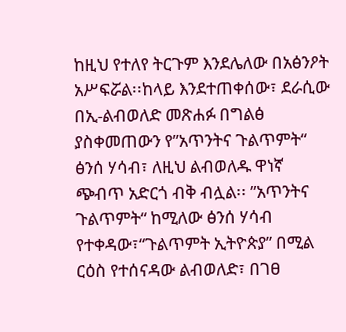ከዚህ የተለየ ትርጉም እንደሌለው በአፅንዖት አሥፍሯል፡፡ከላይ እንደተጠቀሰው፣ ደራሲው በኢ-ልብወለድ መጽሐፉ በግልፅ ያስቀመጠውን የ”አጥንትና ጉልጥምት“ ፅንሰ ሃሳብ፣ ለዚህ ልብወለዱ ዋነኛ ጭብጥ አድርጎ ብቅ ብሏል፡፡ ”አጥንትና ጉልጥምት“ ከሚለው ፅንሰ ሃሳብ የተቀዳው፣“ጉልጥምት ኢትዮጵያ” በሚል ርዕስ የተሰናዳው ልብወለድ፣ በገፀ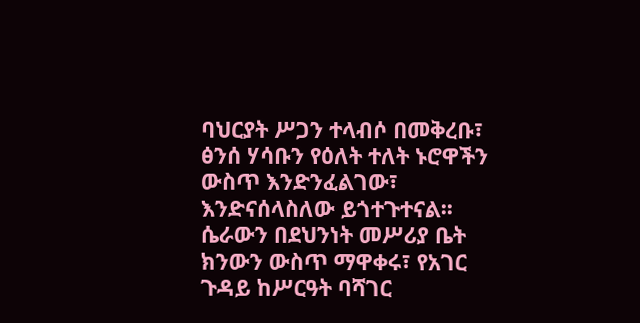ባህርያት ሥጋን ተላብሶ በመቅረቡ፣ ፅንሰ ሃሳቡን የዕለት ተለት ኑሮዋችን ውስጥ እንድንፈልገው፣ እንድናሰላስለው ይጎተጉተናል፡፡ ሴራውን በደህንነት መሥሪያ ቤት ክንውን ውስጥ ማዋቀሩ፣ የአገር ጉዳይ ከሥርዓት ባሻገር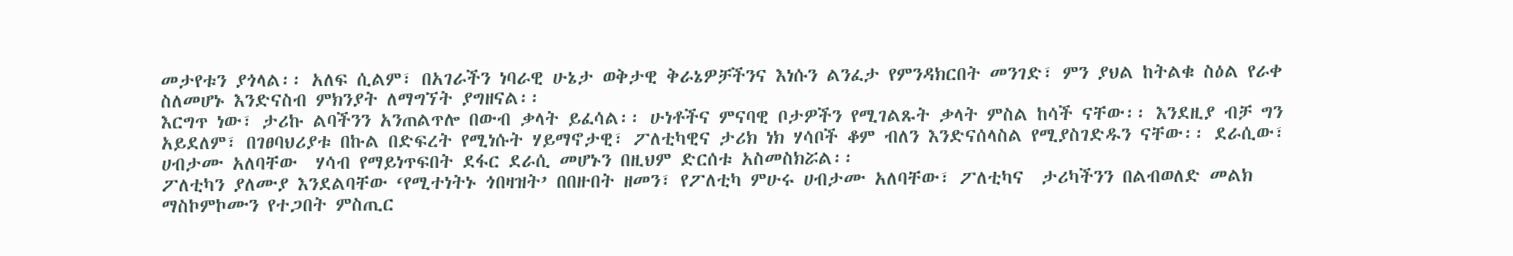መታየቱን ያጎላል፡፡ አለፍ ሲልም፣ በአገራችን ነባራዊ ሁኔታ ወቅታዊ ቅራኔዎቻችንና እነሱን ልንፈታ የምንዳክርበት መንገድ፣ ምን ያህል ከትልቁ ስዕል የራቀ ስለመሆኑ እንድናስብ ምክንያት ለማግኘት ያግዘናል፡፡
እርግጥ ነው፣ ታሪኩ ልባችንን አንጠልጥሎ በውብ ቃላት ይፈሳል፡፡ ሁነቶችና ምናባዊ ቦታዎችን የሚገልጹት ቃላት ምስል ከሳች ናቸው፡፡ እንደዚያ ብቻ ግን አይደለም፣ በገፀባህሪያቱ በኩል በድፍረት የሚነሱት ሃይማኖታዊ፣ ፖለቲካዊና ታሪክ ነክ ሃሳቦች ቆም ብለን እንድናሰላስል የሚያስገድዱን ናቸው፡፡ ደራሲው፣ ሀብታሙ አለባቸው  ሃሳብ የማይነጥፍበት ደፋር ደራሲ መሆኑን በዚህም ድርሰቱ አስመስክሯል፡፡
ፖለቲካን ያለሙያ እንደልባቸው ‘የሚተነትኑ ጎበዛዝት’ በበዙበት ዘመን፣ የፖለቲካ ምሁሩ ሀብታሙ አለባቸው፣ ፖለቲካና  ታሪካችንን በልብወለድ መልክ ማስኮምኮሙን የተጋበት ምስጢር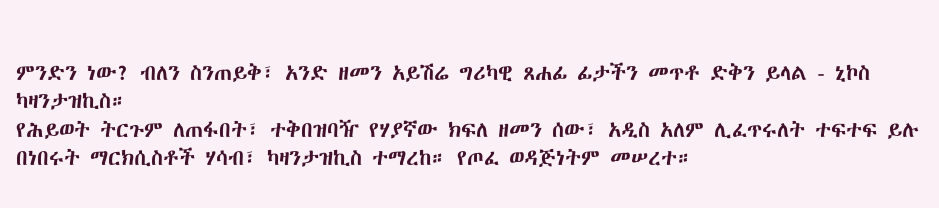ምንድን ነው? ብለን ስንጠይቅ፣ አንድ ዘመን አይሽሬ ግሪካዊ ጸሐፊ ፊታችን መጥቶ ድቅን ይላል - ኒኮስ ካዛንታዝኪስ።
የሕይወት ትርጉም ለጠፋበት፣ ተቅበዝባዥ የሃያኛው ክፍለ ዘመን ሰው፣ አዲስ አለም ሊፈጥሩለት ተፍተፍ ይሉ በነበሩት ማርክሲስቶች ሃሳብ፣ ካዛንታዝኪስ ተማረከ። የጦፈ ወዳጅነትም መሠረተ።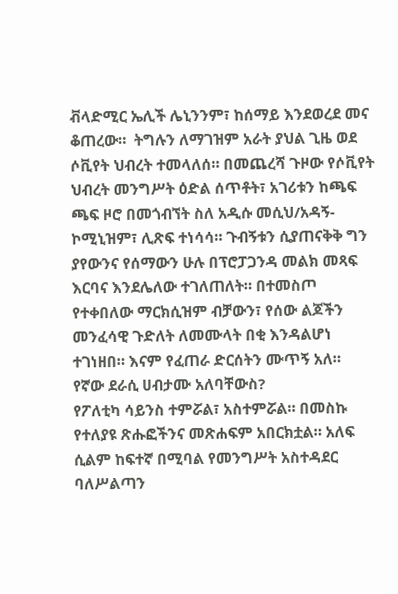ቭላድሚር ኤሊች ሌኒንንም፣ ከሰማይ እንደወረደ መና ቆጠረው።  ትግሉን ለማገዝም አራት ያህል ጊዜ ወደ ሶቪየት ህብረት ተመላለሰ። በመጨረሻ ጉዞው የሶቪየት ህብረት መንግሥት ዕድል ሰጥቶት፣ አገሪቱን ከጫፍ ጫፍ ዞሮ በመጎብኘት ስለ አዲሱ መሲህ/አዳኝ- ኮሚኒዝም፣ ሊጽፍ ተነሳሳ። ጉብኝቱን ሲያጠናቅቅ ግን ያየውንና የሰማውን ሁሉ በፕሮፓጋንዳ መልክ መጻፍ እርባና እንደሌለው ተገለጠለት። በተመስጦ የተቀበለው ማርክሲዝም ብቻውን፣ የሰው ልጆችን መንፈሳዊ ጉድለት ለመሙላት በቂ እንዳልሆነ ተገነዘበ። እናም የፈጠራ ድርሰትን ሙጥኝ አለ።
የኛው ደራሲ ሀብታሙ አለባቸውስ?
የፖለቲካ ሳይንስ ተምሯል፣ አስተምሯል። በመስኩ የተለያዩ ጽሑፎችንና መጽሐፍም አበርክቷል። አለፍ ሲልም ከፍተኛ በሚባል የመንግሥት አስተዳደር ባለሥልጣን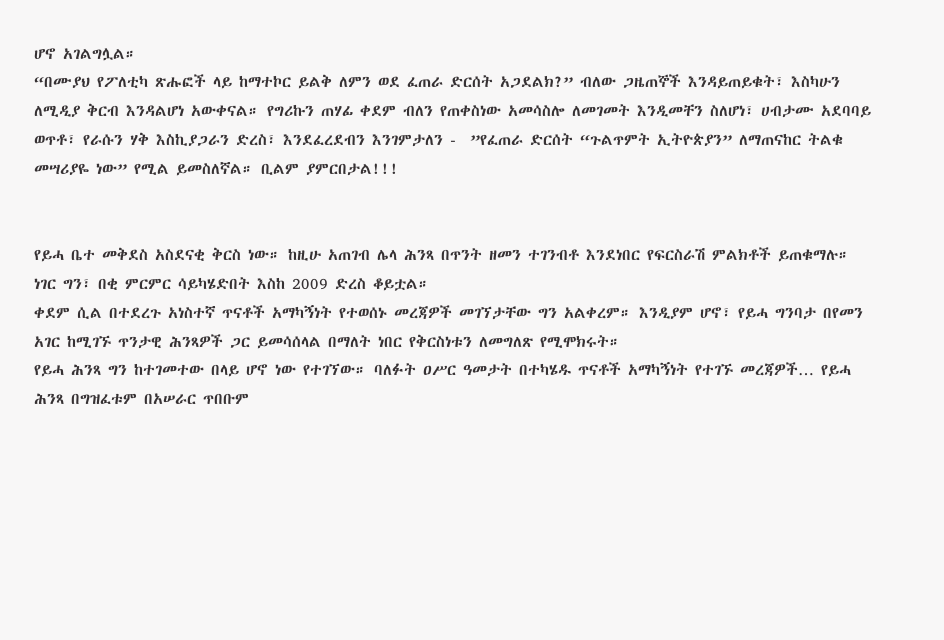ሆኖ አገልግሏል።
“በሙያህ የፖለቲካ ጽሑፎች ላይ ከማተኮር ይልቅ ለምን ወደ ፈጠራ ድርሰት አጋደልክ?” ብለው ጋዜጠኞች እንዳይጠይቁት፣ እስካሁን ለሚዲያ ቅርብ እንዳልሆነ አውቀናል። የግሪኩን ጠሃፊ ቀደም ብለን የጠቀስነው አመሳስሎ ለመገመት እንዲመቸን ስለሆነ፣ ሀብታሙ አደባባይ ወጥቶ፣ የራሱን ሃቅ እስኪያጋራን ድረስ፣ እንደፈረደብን እንገምታለን -  ”የፈጠራ ድርሰት “ጉልጥምት ኢትዮጵያን” ለማጠናከር ትልቁ መሣሪያዬ ነው” የሚል ይመስለኛል። ቢልም ያምርበታል!!!


የይሓ ቤተ መቅደስ አስደናቂ ቅርስ ነው። ከዚሁ አጠገብ ሌላ ሕንጻ በጥንት ዘመን ተገንብቶ እንደነበር የፍርስራሽ ምልክቶች ይጠቁማሉ። ነገር ግን፣ በቂ ምርምር ሳይካሄድበት እስከ 2009 ድረስ ቆይቷል።
ቀደም ሲል በተደረጉ አነስተኛ ጥናቶች አማካኝነት የተወሰኑ መረጃዎች መገኘታቸው ግን አልቀረም። እንዲያም ሆኖ፣ የይሓ ግንባታ በየመን አገር ከሚገኙ ጥንታዊ ሕንጻዎች ጋር ይመሳሰላል በማለት ነበር የቅርስነቱን ለመግለጽ የሚሞክሩት።
የይሓ ሕንጻ ግን ከተገመተው በላይ ሆኖ ነው የተገኘው። ባለፉት ዐሥር ዓመታት በተካሄዱ ጥናቶች አማካኝነት የተገኙ መረጃዎች… የይሓ ሕንጻ በግዝፈቱም በአሠራር ጥበቡም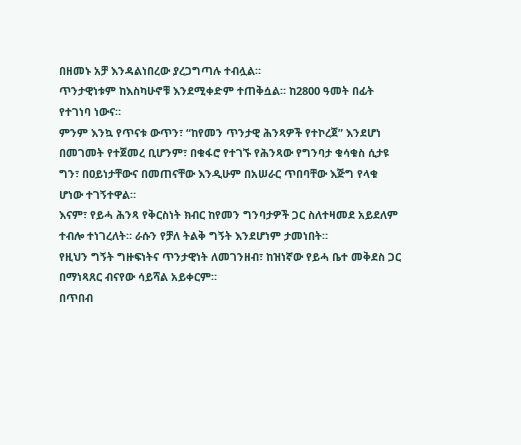በዘመኑ አቻ እንዳልነበረው ያረጋግጣሉ ተብሏል።
ጥንታዊነቱም ከእስካሁኖቹ እንደሚቀድም ተጠቅሷል። ከ2800 ዓመት በፊት የተገነባ ነውና።
ምንም እንኳ የጥናቱ ውጥን፣ “ከየመን ጥንታዊ ሕንጻዎች የተኮረጀ” እንደሆነ በመገመት የተጀመረ ቢሆንም፣ በቁፋሮ የተገኙ የሕንጻው የግንባታ ቁሳቁስ ሲታዩ ግን፣ በዐይነታቸውና በመጠናቸው እንዲሁም በአሠራር ጥበባቸው እጅግ የላቁ ሆነው ተገኝተዋል።
እናም፣ የይሓ ሕንጻ የቅርስነት ክብር ከየመን ግንባታዎች ጋር ስለተዛመደ አይደለም ተብሎ ተነገረለት። ራሱን የቻለ ትልቅ ግኝት እንደሆነም ታመነበት።
የዚህን ግኝት ግዙፍነትና ጥንታዊነት ለመገንዘብ፣ ከዝነኛው የይሓ ቤተ መቅደስ ጋር በማነጻጸር ብናየው ሳይሻል አይቀርም።
በጥበብ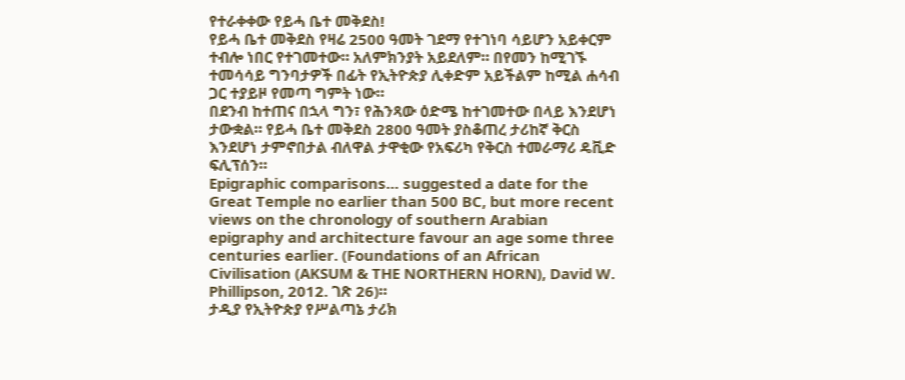የተራቀቀው የይሓ ቤተ መቅደስ!
የይሓ ቤተ መቅደስ የዛሬ 2500 ዓመት ገደማ የተገነባ ሳይሆን አይቀርም ተብሎ ነበር የተገመተው። አለምክንያት አይደለም። በየመን ከሚገኙ ተመሳሳይ ግንባታዎች በፊት የኢትዮጵያ ሊቀድም አይችልም ከሚል ሐሳብ ጋር ተያይዞ የመጣ ግምት ነው።
በደንብ ከተጠና በኋላ ግን፣ የሕንጻው ዕድሜ ከተገመተው በላይ እንደሆነ ታውቋል። የይሓ ቤተ መቅደስ 2800 ዓመት ያስቆጠረ ታሪከኛ ቅርስ እንደሆነ ታምኖበታል ብለዋል ታዋቂው የአፍሪካ የቅርስ ተመራማሪ ዴቪድ ፍሊፕሰን።
Epigraphic comparisons… suggested a date for the Great Temple no earlier than 500 BC, but more recent views on the chronology of southern Arabian epigraphy and architecture favour an age some three centuries earlier. (Foundations of an African Civilisation (AKSUM & THE NORTHERN HORN), David W. Phillipson, 2012. ገጽ 26)።
ታዲያ የኢትዮጵያ የሥልጣኔ ታሪክ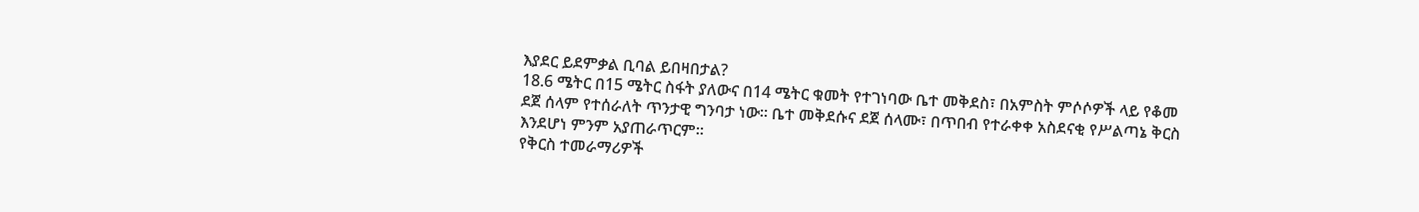እያደር ይደምቃል ቢባል ይበዛበታል?
18.6 ሜትር በ15 ሜትር ስፋት ያለውና በ14 ሜትር ቁመት የተገነባው ቤተ መቅደስ፣ በአምስት ምሶሶዎች ላይ የቆመ ደጀ ሰላም የተሰራለት ጥንታዊ ግንባታ ነው። ቤተ መቅደሱና ደጀ ሰላሙ፣ በጥበብ የተራቀቀ አስደናቂ የሥልጣኔ ቅርስ እንደሆነ ምንም አያጠራጥርም።
የቅርስ ተመራማሪዎች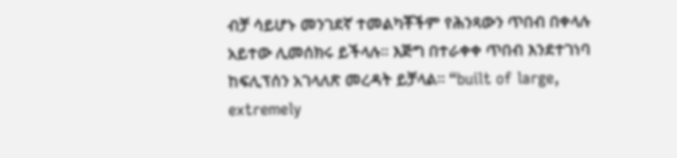ብቻ ሳይሆኑ መንገደኛ ተመልካቾችም የሕንጻውን ጥበብ በቀላሉ አይተው ሊመሰክሩ ይችላሉ። እጅግ በተራቀቀ ጥበብ እንደተገነባ  ከፍሊፕሰን አገላለጽ መረዳት ይቻላል። “built of large, extremely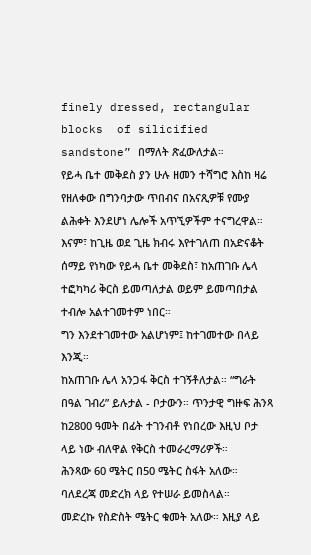finely dressed, rectangular blocks  of silicified sandstone” በማለት ጽፈውለታል።
የይሓ ቤተ መቅደስ ያን ሁሉ ዘመን ተሻግሮ እስከ ዛሬ የዘለቀው በግንባታው ጥበብና በአናጺዎቹ የሙያ ልሕቀት እንደሆነ ሌሎች አጥኚዎችም ተናግረዋል።
እናም፣ ከጊዜ ወደ ጊዜ ክብሩ እየተገለጠ በአድናቆት ሰማይ የነካው የይሓ ቤተ መቅደስ፣ ከአጠገቡ ሌላ ተፎካካሪ ቅርስ ይመጣለታል ወይም ይመጣበታል ተብሎ አልተገመተም ነበር።
ግን እንደተገመተው አልሆነም፤ ከተገመተው በላይ እንጂ።
ከአጠገቡ ሌላ አንጋፋ ቅርስ ተገኝቶለታል። “ግራት በዓል ገብሪ” ይሉታል - ቦታውን። ጥንታዊ ግዙፍ ሕንጻ ከ2800 ዓመት በፊት ተገንብቶ የነበረው እዚህ ቦታ ላይ ነው ብለዋል የቅርስ ተመራረማሪዎች።
ሕንጻው 60 ሜትር በ50 ሜትር ስፋት አለው። ባለደረጃ መድረክ ላይ የተሠራ ይመስላል።
መድረኩ የስድስት ሜትር ቁመት አለው። እዚያ ላይ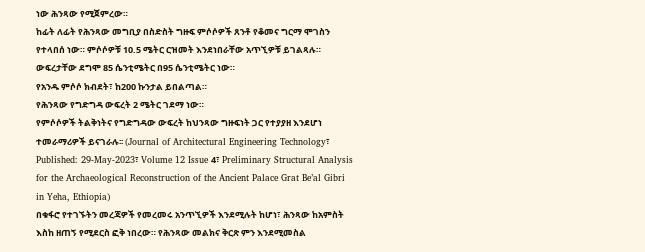ነው ሕንጻው የሚጀምረው።
ከፊት ለፊት የሕንጻው መግቢያ በስድስት ግዙፍ ምሶሶዎች ጸንቶ የቆመና ግርማ ሞገስን የተላበሰ ነው። ምሶሶዎቹ 10.5 ሜትር ርዝመት እንደነበራቸው አጥኚዎቹ ይገልጻሉ። ውፍረታቸው ደግሞ 85 ሴንቲሜትር በ95 ሴንቲሜትር ነው።
የአንዱ ምሶሶ ክብደት፣ ከ200 ኩንታል ይበልጣል።
የሕንጻው የግድግዳ ውፍረት 2 ሜትር ገደማ ነው።
የምሶሶዎች ትልቅነትና የግድግዳው ውፍረት ከህንጻው ግዙፍነት ጋር የተያያዘ እንደሆነ ተመራማሪዎች ይናገራሉ፡፡ (Journal of Architectural Engineering Technology፣ Published: 29-May-2023፣ Volume 12 Issue 4፣ Preliminary Structural Analysis for the Archaeological Reconstruction of the Ancient Palace Grat Be’al Gibri in Yeha, Ethiopia)
በቁፋሮ የተገኙትን መረጃዎች የመረመሩ አንጥኚዎች እንደሚሉት ከሆነ፣ ሕንጻው ከአምስት እስከ ዘጠኝ የሚደርስ ፎቅ ነበረው። የሕንጻው መልክና ቅርጽ ምን እንደሚመስል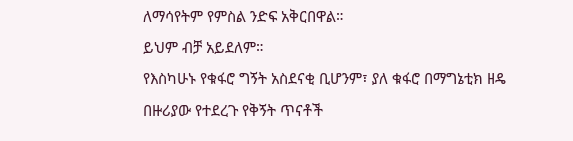ለማሳየትም የምስል ንድፍ አቅርበዋል።
ይህም ብቻ አይደለም።
የእስካሁኑ የቁፋሮ ግኝት አስደናቂ ቢሆንም፣ ያለ ቁፋሮ በማግኔቲክ ዘዴ በዙሪያው የተደረጉ የቅኝት ጥናቶች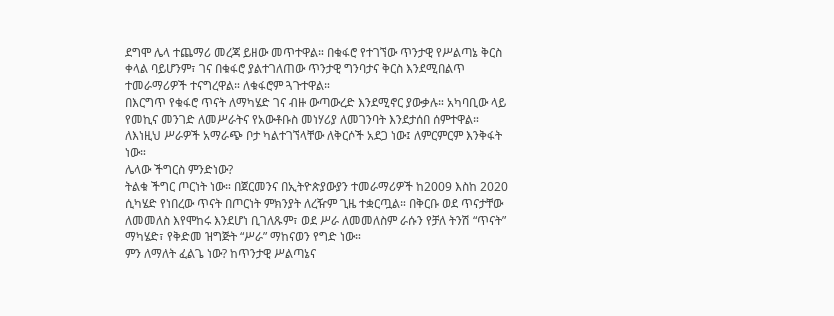ደግሞ ሌላ ተጨማሪ መረጃ ይዘው መጥተዋል። በቁፋሮ የተገኘው ጥንታዊ የሥልጣኔ ቅርስ ቀላል ባይሆንም፣ ገና በቁፋሮ ያልተገለጠው ጥንታዊ ግንባታና ቅርስ እንደሚበልጥ ተመራማሪዎች ተናግረዋል። ለቁፋሮም ጓጉተዋል።
በእርግጥ የቁፋሮ ጥናት ለማካሄድ ገና ብዙ ውጣውረድ እንደሚኖር ያውቃሉ። አካባቢው ላይ የመኪና መንገድ ለመሥራትና የአውቶቡስ መነሃሪያ ለመገንባት እንደታሰበ ሰምተዋል።
ለእነዚህ ሥራዎች አማራጭ ቦታ ካልተገኘላቸው ለቅርሶች አደጋ ነው፤ ለምርምርም እንቅፋት ነው።
ሌላው ችግርስ ምንድነው?
ትልቁ ችግር ጦርነት ነው። በጀርመንና በኢትዮጵያውያን ተመራማሪዎች ከ2009 እስከ 2020 ሲካሄድ የነበረው ጥናት በጦርነት ምክንያት ለረዥም ጊዜ ተቋርጧል። በቅርቡ ወደ ጥናታቸው ለመመለስ እየሞከሩ እንደሆነ ቢገለጹም፣ ወደ ሥራ ለመመለስም ራሱን የቻለ ትንሽ “ጥናት” ማካሄድ፣ የቅድመ ዝግጅት “ሥራ” ማከናወን የግድ ነው።
ምን ለማለት ፈልጌ ነው? ከጥንታዊ ሥልጣኔና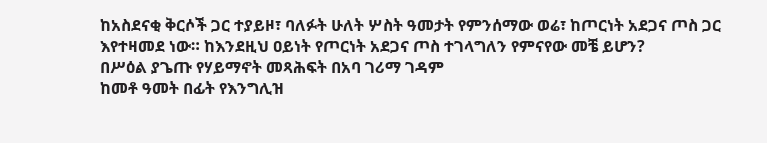ከአስደናቂ ቅርሶች ጋር ተያይዞ፣ ባለፉት ሁለት ሦስት ዓመታት የምንሰማው ወሬ፣ ከጦርነት አደጋና ጦስ ጋር እየተዛመደ ነው። ከእንደዚህ ዐይነት የጦርነት አደጋና ጦስ ተገላግለን የምናየው መቼ ይሆን?
በሥዕል ያጌጡ የሃይማኖት መጻሕፍት በአባ ገሪማ ገዳም
ከመቶ ዓመት በፊት የእንግሊዝ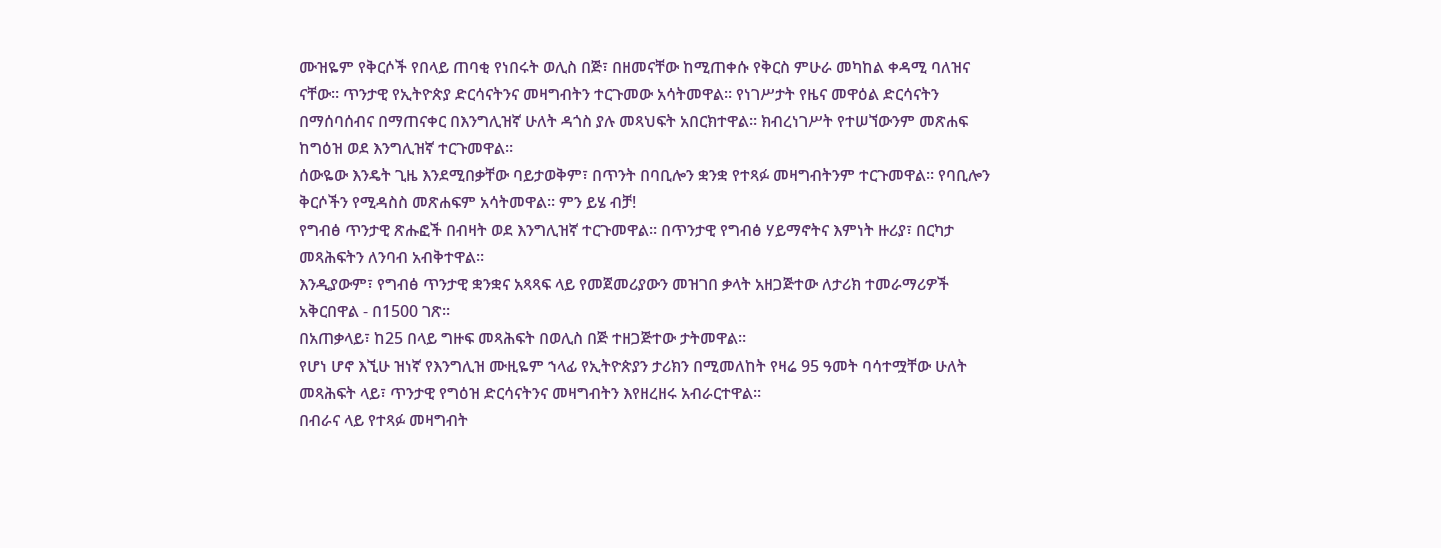ሙዝዬም የቅርሶች የበላይ ጠባቂ የነበሩት ወሊስ በጅ፣ በዘመናቸው ከሚጠቀሱ የቅርስ ምሁራ መካከል ቀዳሚ ባለዝና ናቸው። ጥንታዊ የኢትዮጵያ ድርሳናትንና መዛግብትን ተርጉመው አሳትመዋል። የነገሥታት የዜና መዋዕል ድርሳናትን በማሰባሰብና በማጠናቀር በእንግሊዝኛ ሁለት ዳጎስ ያሉ መጻህፍት አበርክተዋል። ክብረነገሥት የተሠኘውንም መጽሐፍ ከግዕዝ ወደ እንግሊዝኛ ተርጉመዋል።
ሰውዬው እንዴት ጊዜ እንደሚበቃቸው ባይታወቅም፣ በጥንት በባቢሎን ቋንቋ የተጻፉ መዛግብትንም ተርጉመዋል። የባቢሎን ቅርሶችን የሚዳስስ መጽሐፍም አሳትመዋል። ምን ይሄ ብቻ!
የግብፅ ጥንታዊ ጽሑፎች በብዛት ወደ እንግሊዝኛ ተርጉመዋል፡፡ በጥንታዊ የግብፅ ሃይማኖትና እምነት ዙሪያ፣ በርካታ መጻሕፍትን ለንባብ አብቅተዋል።
እንዲያውም፣ የግብፅ ጥንታዊ ቋንቋና አጻጻፍ ላይ የመጀመሪያውን መዝገበ ቃላት አዘጋጅተው ለታሪክ ተመራማሪዎች አቅርበዋል - በ1500 ገጽ።
በአጠቃላይ፣ ከ25 በላይ ግዙፍ መጻሕፍት በወሊስ በጅ ተዘጋጅተው ታትመዋል።
የሆነ ሆኖ እኚሁ ዝነኛ የእንግሊዝ ሙዚዬም ኀላፊ የኢትዮጵያን ታሪክን በሚመለከት የዛሬ 95 ዓመት ባሳተሟቸው ሁለት መጻሕፍት ላይ፣ ጥንታዊ የግዕዝ ድርሳናትንና መዛግብትን እየዘረዘሩ አብራርተዋል።
በብራና ላይ የተጻፉ መዛግብት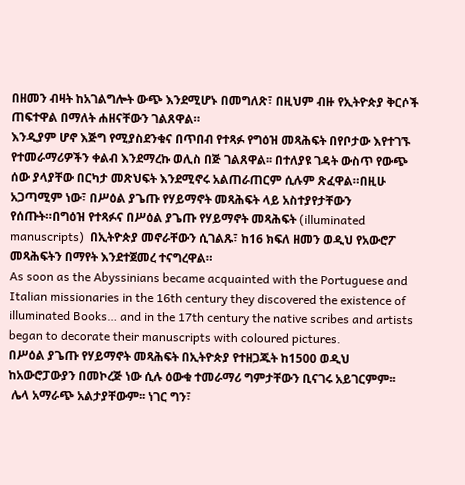በዘመን ብዛት ከአገልግሎት ውጭ እንደሚሆኑ በመግለጽ፣ በዚህም ብዙ የኢትዮጵያ ቅርሶች ጠፍተዋል በማለት ሐዘናቸውን ገልጸዋል።
እንዲያም ሆኖ እጅግ የሚያስደንቁና በጥበብ የተጻፉ የግዕዝ መጻሕፍት በየቦታው እየተገኙ የተመራማሪዎችን ቀልብ እንደማረኩ ወሊስ በጅ ገልጸዋል፡፡ በተለያዩ ገዳት ውስጥ የውጭ ሰው ያላያቸው በርካታ መጽህፍት እንደሚኖሩ አልጠራጠርም ሲሉም ጽፈዋል።በዚሁ አጋጣሚም ነው፣ በሥዕል ያጌጡ የሃይማኖት መጻሕፍት ላይ አስተያየታቸውን የሰጡት።በግዕዝ የተጻፉና በሥዕል ያጌጡ የሃይማኖት መጻሕፍት (illuminated manuscripts)  በኢትዮጵያ መኖራቸውን ሲገልጹ፣ ከ16 ክፍለ ዘመን ወዲህ የአውሮፖ መጻሕፍትን በማየት እንደተጀመረ ተናግረዋል።
As soon as the Abyssinians became acquainted with the Portuguese and Italian missionaries in the 16th century they discovered the existence of illuminated Books… and in the 17th century the native scribes and artists began to decorate their manuscripts with coloured pictures.
በሥዕል ያጌጡ የሃይማኖት መጻሕፍት በኢትዮጵያ የተዘጋጁት ከ1500 ወዲህ ከአውሮፓውያን በመኮረጅ ነው ሲሉ ዕውቁ ተመራማሪ ግምታቸውን ቢናገሩ አይገርምም፡፡
 ሌላ አማራጭ አልታያቸውም፡፡ ነገር ግን፣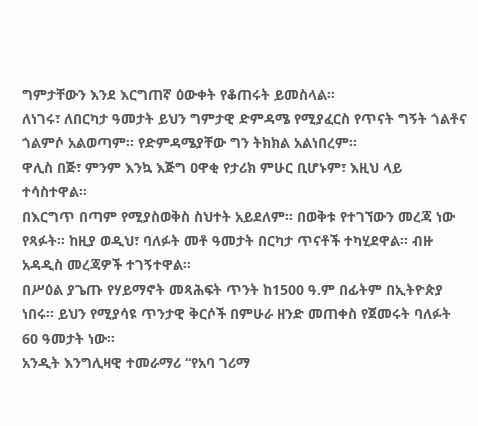ግምታቸውን እንደ እርግጠኛ ዕውቀት የቆጠሩት ይመስላል፡፡
ለነገሩ፣ ለበርካታ ዓመታት ይህን ግምታዊ ድምዳሜ የሚያፈርስ የጥናት ግኝት ጎልቶና ጎልምሶ አልወጣም፡፡ የድምዳሜያቸው ግን ትክክል አልነበረም፡፡
ዋሊስ በጅ፣ ምንም እንኳ እጅግ ዐዋቂ የታሪክ ምሁር ቢሆኑም፣ እዚህ ላይ ተሳስተዋል።
በእርግጥ በጣም የሚያስወቅስ ስህተት አይደለም። በወቅቱ የተገኘውን መረጃ ነው የጻፉት፡፡ ከዚያ ወዲህ፣ ባለፉት መቶ ዓመታት በርካታ ጥናቶች ተካሂደዋል። ብዙ አዳዲስ መረጃዎች ተገኝተዋል።
በሥዕል ያጌጡ የሃይማኖት መጻሕፍት ጥንት ከ1500 ዓ.ም በፊትም በኢትዮጵያ ነበሩ። ይህን የሚያሳዩ ጥንታዊ ቅርሶች በምሁራ ዘንድ መጠቀስ የጀመሩት ባለፉት 60 ዓመታት ነው፡፡
አንዲት እንግሊዛዊ ተመራማሪ “የአባ ገሪማ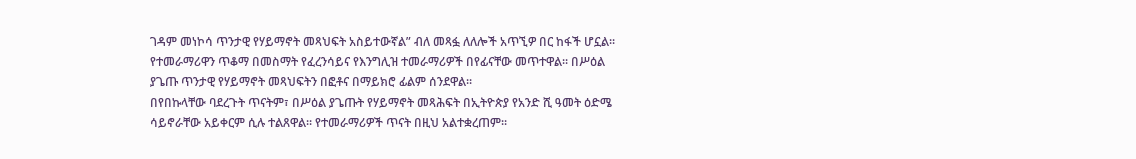ገዳም መነኮሳ ጥንታዊ የሃይማኖት መጻህፍት አስይተውኛል” ብለ መጻፏ ለለሎች አጥኚዎ በር ከፋች ሆኗል፡፡
የተመራማሪዋን ጥቆማ በመስማት የፈረንሳይና የእንግሊዝ ተመራማሪዎች በየፊናቸው መጥተዋል፡፡ በሥዕል ያጌጡ ጥንታዊ የሃይማኖት መጻህፍትን በፎቶና በማይክሮ ፊልም ሰንደዋል፡፡
በየበኩላቸው ባደረጉት ጥናትም፣ በሥዕል ያጌጡት የሃይማኖት መጻሕፍት በኢትዮጵያ የአንድ ሺ ዓመት ዕድሜ ሳይኖራቸው አይቀርም ሲሉ ተልጸዋል፡፡ የተመራማሪዎች ጥናት በዚህ አልተቋረጠም፡፡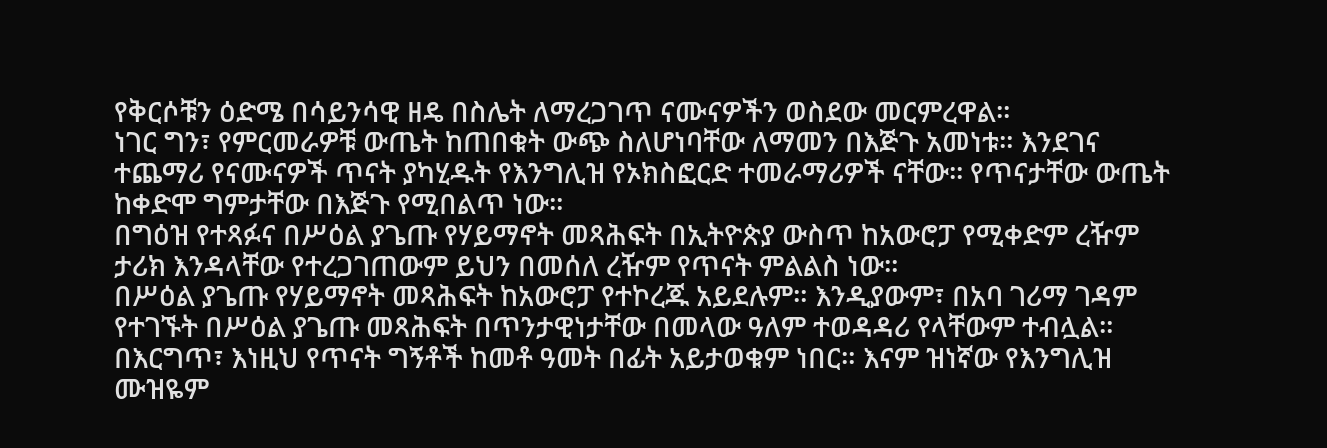የቅርሶቹን ዕድሜ በሳይንሳዊ ዘዴ በስሌት ለማረጋገጥ ናሙናዎችን ወስደው መርምረዋል፡፡
ነገር ግን፣ የምርመራዎቹ ውጤት ከጠበቁት ውጭ ስለሆነባቸው ለማመን በእጅጉ አመነቱ። እንደገና ተጨማሪ የናሙናዎች ጥናት ያካሂዱት የእንግሊዝ የኦክስፎርድ ተመራማሪዎች ናቸው፡፡ የጥናታቸው ውጤት ከቀድሞ ግምታቸው በእጅጉ የሚበልጥ ነው።
በግዕዝ የተጻፉና በሥዕል ያጌጡ የሃይማኖት መጻሕፍት በኢትዮጵያ ውስጥ ከአውሮፓ የሚቀድም ረዥም ታሪክ እንዳላቸው የተረጋገጠውም ይህን በመሰለ ረዥም የጥናት ምልልስ ነው።
በሥዕል ያጌጡ የሃይማኖት መጻሕፍት ከአውሮፓ የተኮረጁ አይደሉም። እንዲያውም፣ በአባ ገሪማ ገዳም የተገኙት በሥዕል ያጌጡ መጻሕፍት በጥንታዊነታቸው በመላው ዓለም ተወዳዳሪ የላቸውም ተብሏል።
በእርግጥ፣ እነዚህ የጥናት ግኝቶች ከመቶ ዓመት በፊት አይታወቁም ነበር። እናም ዝነኛው የእንግሊዝ ሙዝዬም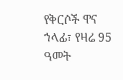የቅርሶች ዋና ኀላፊ፣ የዛሬ 95 ዓመት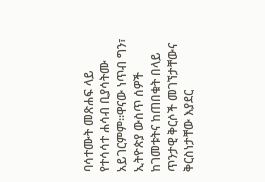ባሳተሙት መጽሐፍ ላይ የተሳሳተ ሐሳብ ቢያሳትሙ አይገርምም።ዋናው ነጥብ ግን፣ ኢትዮጵያ ውስጥ ሰዎች ከገመቱትና ከጠበቁት በላይ ጥንታዊ ቅርሶች መገኘታቸውና ቅርስነታቸው እያደር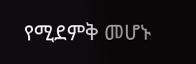የሚደምቅ መሆኑ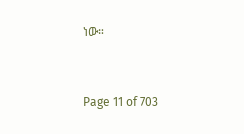ነው።


Page 11 of 703